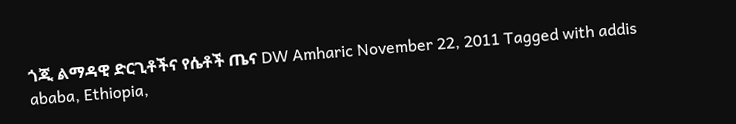ጎጂ ልማዳዊ ድርጊቶችና የሴቶች ጤና DW Amharic November 22, 2011 Tagged with addis ababa, Ethiopia,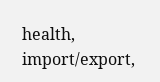health, import/export,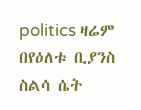politics ዛሬም በየዕለቱ ቢያንስ ስልሳ ሴት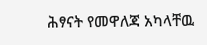ሕፃናት የመዋለጃ አካላቸዉ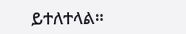ይተለተላል።